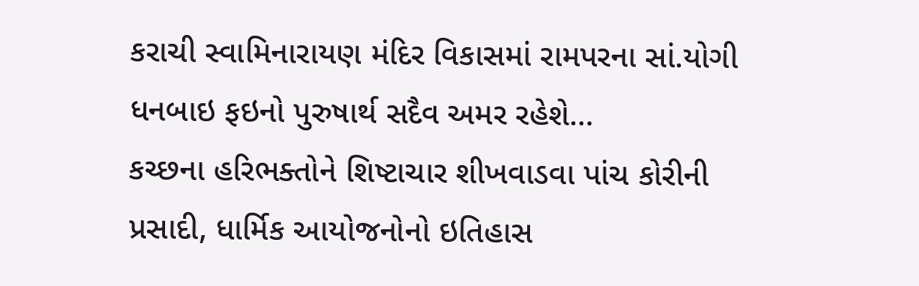કરાચી સ્વામિનારાયણ મંદિર વિકાસમાં રામપરના સાં.યોગી ધનબાઇ ફઇનો પુરુષાર્થ સદૈવ અમર રહેશે…
કચ્છના હરિભક્તોને શિષ્ટાચાર શીખવાડવા પાંચ કોરીની પ્રસાદી, ધાર્મિક આયોજનોનો ઇતિહાસ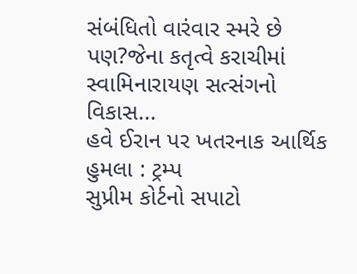સંબંધિતો વારંવાર સ્મરે છે પણ?જેના કતૃત્વે કરાચીમાં સ્વામિનારાયણ સત્સંગનો વિકાસ...
હવે ઈરાન પર ખતરનાક આર્થિક હુમલા : ટ્રમ્પ
સુપ્રીમ કોર્ટનો સપાટો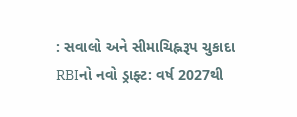: સવાલો અને સીમાચિહ્નરૂપ ચુકાદા
RBIનો નવો ડ્રાફ્ટ: વર્ષ 2027થી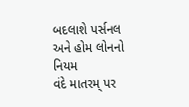બદલાશે પર્સનલ અને હોમ લોનનો નિયમ
વંદે માતરમ્ પર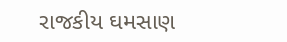રાજકીય ઘમસાણ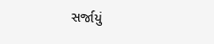સર્જાયું